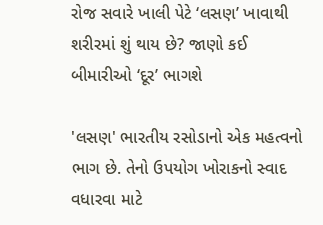રોજ સવારે ખાલી પેટે ‘લસણ’ ખાવાથી શરીરમાં શું થાય છે? જાણો કઈ બીમારીઓ ‘દૂર’ ભાગશે

'લસણ' ભારતીય રસોડાનો એક મહત્વનો ભાગ છે. તેનો ઉપયોગ ખોરાકનો સ્વાદ વધારવા માટે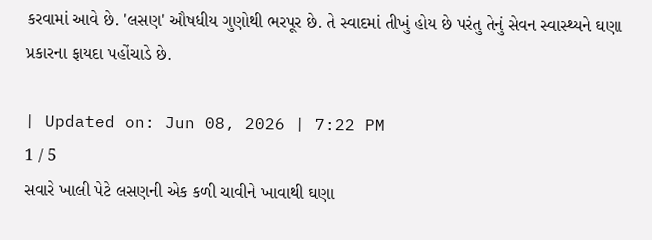કરવામાં આવે છે. 'લસણ' ઔષધીય ગુણોથી ભરપૂર છે. તે સ્વાદમાં તીખું હોય છે પરંતુ તેનું સેવન સ્વાસ્થ્યને ઘણા પ્રકારના ફાયદા પહોંચાડે છે.

| Updated on: Jun 08, 2026 | 7:22 PM
1 / 5
સવારે ખાલી પેટે લસણની એક કળી ચાવીને ખાવાથી ઘણા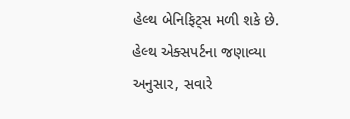હેલ્થ બેનિફિટ્સ મળી શકે છે. હેલ્થ એક્સપર્ટના જણાવ્યા અનુસાર, સવારે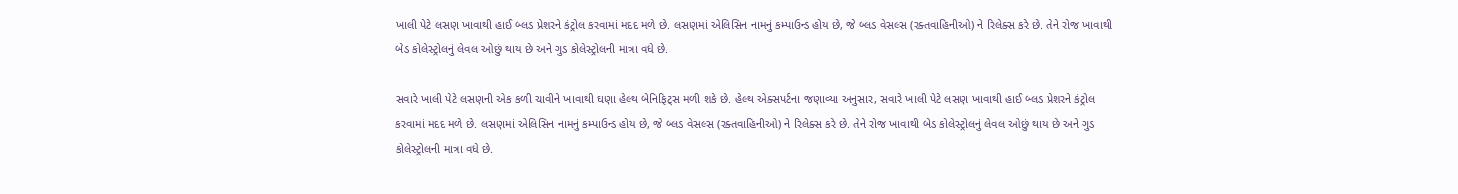ખાલી પેટે લસણ ખાવાથી હાઈ બ્લડ પ્રેશરને કંટ્રોલ કરવામાં મદદ મળે છે. લસણમાં એલિસિન નામનું કમ્પાઉન્ડ હોય છે, જે બ્લડ વેસલ્સ (રક્તવાહિનીઓ) ને રિલેક્સ કરે છે. તેને રોજ ખાવાથી બેડ કોલેસ્ટ્રોલનું લેવલ ઓછું થાય છે અને ગુડ કોલેસ્ટ્રોલની માત્રા વધે છે.

સવારે ખાલી પેટે લસણની એક કળી ચાવીને ખાવાથી ઘણા હેલ્થ બેનિફિટ્સ મળી શકે છે. હેલ્થ એક્સપર્ટના જણાવ્યા અનુસાર, સવારે ખાલી પેટે લસણ ખાવાથી હાઈ બ્લડ પ્રેશરને કંટ્રોલ કરવામાં મદદ મળે છે. લસણમાં એલિસિન નામનું કમ્પાઉન્ડ હોય છે, જે બ્લડ વેસલ્સ (રક્તવાહિનીઓ) ને રિલેક્સ કરે છે. તેને રોજ ખાવાથી બેડ કોલેસ્ટ્રોલનું લેવલ ઓછું થાય છે અને ગુડ કોલેસ્ટ્રોલની માત્રા વધે છે.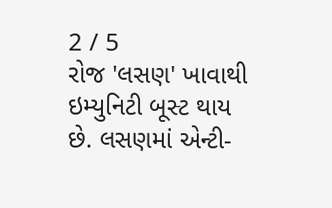2 / 5
રોજ 'લસણ' ખાવાથી ઇમ્યુનિટી બૂસ્ટ થાય છે. લસણમાં એન્ટી-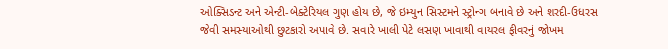ઓક્સિડન્ટ અને એન્ટી-બેક્ટેરિયલ ગુણ હોય છે, જે ઇમ્યુન સિસ્ટમને સ્ટ્રોન્ગ બનાવે છે અને શરદી-ઉધરસ જેવી સમસ્યાઓથી છુટકારો અપાવે છે. સવારે ખાલી પેટે લસણ ખાવાથી વાયરલ ફીવરનું જોખમ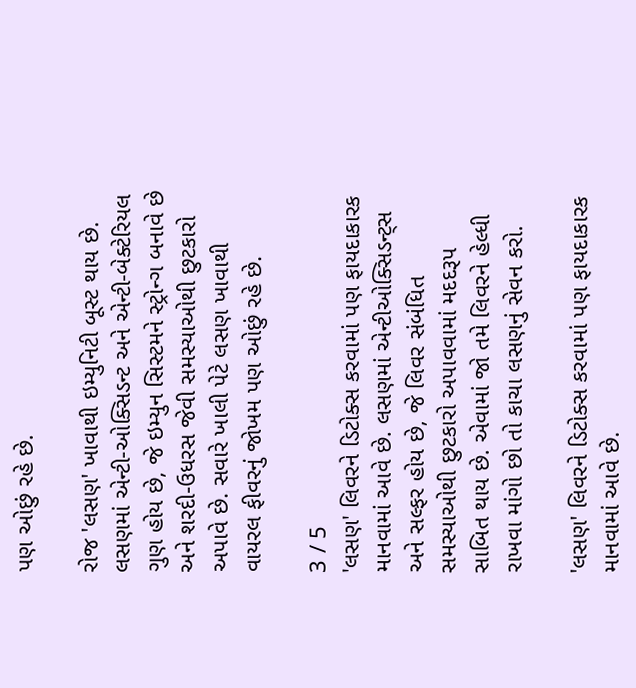પણ ઓછું રહે છે.

રોજ 'લસણ' ખાવાથી ઇમ્યુનિટી બૂસ્ટ થાય છે. લસણમાં એન્ટી-ઓક્સિડન્ટ અને એન્ટી-બેક્ટેરિયલ ગુણ હોય છે, જે ઇમ્યુન સિસ્ટમને સ્ટ્રોન્ગ બનાવે છે અને શરદી-ઉધરસ જેવી સમસ્યાઓથી છુટકારો અપાવે છે. સવારે ખાલી પેટે લસણ ખાવાથી વાયરલ ફીવરનું જોખમ પણ ઓછું રહે છે.

3 / 5
'લસણ' લિવરને ડિટોક્સ કરવામાં પણ ફાયદાકારક માનવામાં આવે છે. લસણમાં એન્ટીઓક્સિડન્ટ્સ અને સલ્ફર હોય છે, જે લિવર સંબંધિત સમસ્યાઓથી છુટકારો અપાવવામાં મદદરૂપ સાબિત થાય છે. એવામાં જો તમે લિવરને હેલ્ધી રાખવા માંગો છો તો કાચા લસણનું સેવન કરો.

'લસણ' લિવરને ડિટોક્સ કરવામાં પણ ફાયદાકારક માનવામાં આવે છે.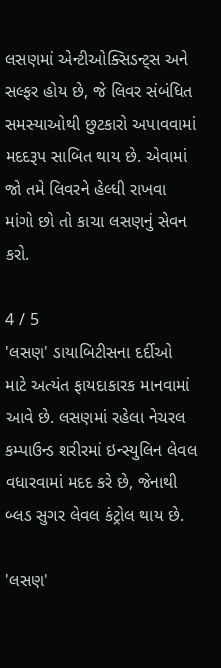લસણમાં એન્ટીઓક્સિડન્ટ્સ અને સલ્ફર હોય છે, જે લિવર સંબંધિત સમસ્યાઓથી છુટકારો અપાવવામાં મદદરૂપ સાબિત થાય છે. એવામાં જો તમે લિવરને હેલ્ધી રાખવા માંગો છો તો કાચા લસણનું સેવન કરો.

4 / 5
'લસણ' ડાયાબિટીસના દર્દીઓ માટે અત્યંત ફાયદાકારક માનવામાં આવે છે. લસણમાં રહેલા નેચરલ કમ્પાઉન્ડ શરીરમાં ઇન્સ્યુલિન લેવલ વધારવામાં મદદ કરે છે, જેનાથી બ્લડ સુગર લેવલ કંટ્રોલ થાય છે.

'લસણ'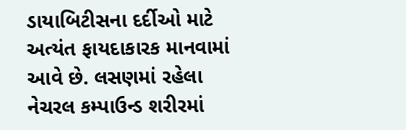ડાયાબિટીસના દર્દીઓ માટે અત્યંત ફાયદાકારક માનવામાં આવે છે. લસણમાં રહેલા નેચરલ કમ્પાઉન્ડ શરીરમાં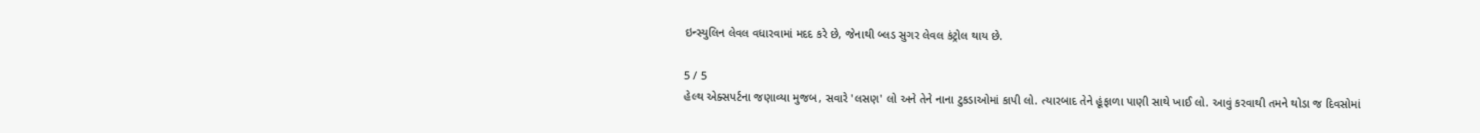ઇન્સ્યુલિન લેવલ વધારવામાં મદદ કરે છે, જેનાથી બ્લડ સુગર લેવલ કંટ્રોલ થાય છે.

5 / 5
હેલ્થ એક્સપર્ટના જણાવ્યા મુજબ, સવારે 'લસણ' લો અને તેને નાના ટુકડાઓમાં કાપી લો. ત્યારબાદ તેને હૂંફાળા પાણી સાથે ખાઈ લો. આવું કરવાથી તમને થોડા જ દિવસોમાં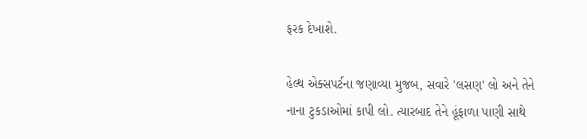ફરક દેખાશે.

હેલ્થ એક્સપર્ટના જણાવ્યા મુજબ, સવારે 'લસણ' લો અને તેને નાના ટુકડાઓમાં કાપી લો. ત્યારબાદ તેને હૂંફાળા પાણી સાથે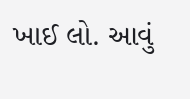ખાઈ લો. આવું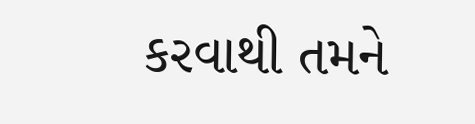કરવાથી તમને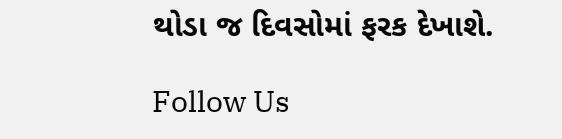થોડા જ દિવસોમાં ફરક દેખાશે.

Follow Us